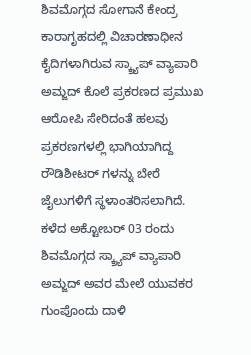ಶಿವಮೊಗ್ಗದ ಸೋಗಾನೆ ಕೇಂದ್ರ ಕಾರಾಗೃಹದಲ್ಲಿ ವಿಚಾರಣಾಧೀನ ಕೈದಿಗಳಾಗಿರುವ ಸ್ಕ್ರ್ಯಾಪ್ ವ್ಯಾಪಾರಿ ಅಮ್ಜದ್ ಕೊಲೆ ಪ್ರಕರಣದ ಪ್ರಮುಖ ಆರೋಪಿ ಸೇರಿದಂತೆ ಹಲವು ಪ್ರಕರಣಗಳಲ್ಲಿ ಭಾಗಿಯಾಗಿದ್ದ ರೌಡಿಶೀಟರ್ ಗಳನ್ನು ಬೇರೆ ಜೈಲುಗಳಿಗೆ ಸ್ಥಳಾಂತರಿಸಲಾಗಿದೆ.
ಕಳೆದ ಅಕ್ಟೋಬರ್ 03 ರಂದು ಶಿವಮೊಗ್ಗದ ಸ್ಕ್ರ್ಯಾಪ್ ವ್ಯಾಪಾರಿ ಅಮ್ಜದ್ ಅವರ ಮೇಲೆ ಯುವಕರ ಗುಂಪೊಂದು ದಾಳಿ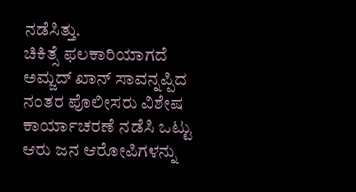ನಡೆಸಿತ್ತು.
ಚಿಕಿತ್ಸೆ ಫಲಕಾರಿಯಾಗದೆ ಅಮ್ಜದ್ ಖಾನ್ ಸಾವನ್ನಪ್ಪಿದ ನಂತರ ಪೊಲೀಸರು ವಿಶೇಷ ಕಾರ್ಯಾಚರಣೆ ನಡೆಸಿ ಒಟ್ಟು ಆರು ಜನ ಆರೋಪಿಗಳನ್ನು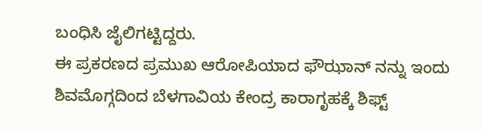ಬಂಧಿಸಿ ಜೈಲಿಗಟ್ಟಿದ್ದರು.
ಈ ಪ್ರಕರಣದ ಪ್ರಮುಖ ಆರೋಪಿಯಾದ ಫೌಝಾನ್ ನನ್ನು ಇಂದು ಶಿವಮೊಗ್ಗದಿಂದ ಬೆಳಗಾವಿಯ ಕೇಂದ್ರ ಕಾರಾಗೃಹಕ್ಕೆ ಶಿಫ್ಟ್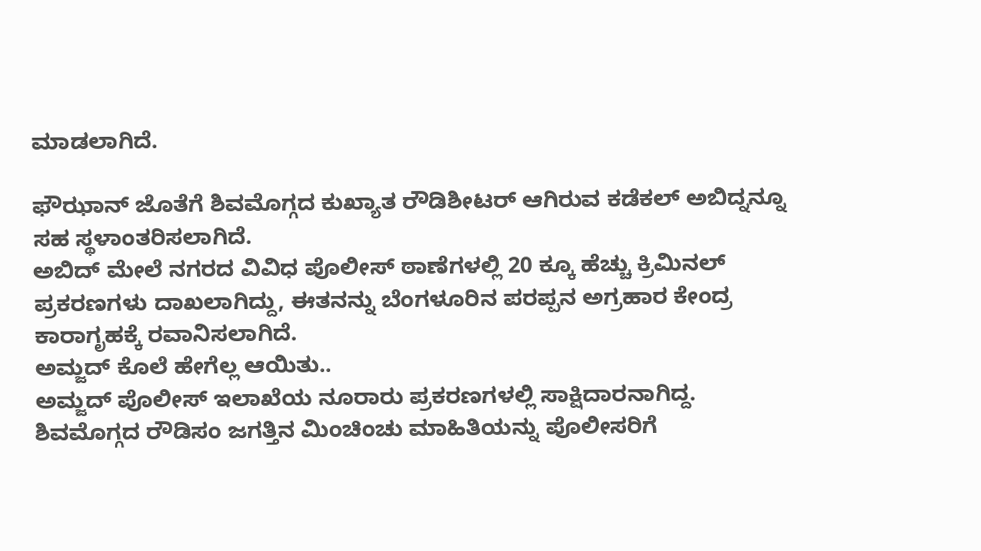ಮಾಡಲಾಗಿದೆ.

ಫೌಝಾನ್ ಜೊತೆಗೆ ಶಿವಮೊಗ್ಗದ ಕುಖ್ಯಾತ ರೌಡಿಶೀಟರ್ ಆಗಿರುವ ಕಡೆಕಲ್ ಅಬಿದ್ನನ್ನೂ ಸಹ ಸ್ಥಳಾಂತರಿಸಲಾಗಿದೆ.
ಅಬಿದ್ ಮೇಲೆ ನಗರದ ವಿವಿಧ ಪೊಲೀಸ್ ಠಾಣೆಗಳಲ್ಲಿ 20 ಕ್ಕೂ ಹೆಚ್ಚು ಕ್ರಿಮಿನಲ್ ಪ್ರಕರಣಗಳು ದಾಖಲಾಗಿದ್ದು, ಈತನನ್ನು ಬೆಂಗಳೂರಿನ ಪರಪ್ಪನ ಅಗ್ರಹಾರ ಕೇಂದ್ರ ಕಾರಾಗೃಹಕ್ಕೆ ರವಾನಿಸಲಾಗಿದೆ.
ಅಮ್ಜದ್ ಕೊಲೆ ಹೇಗೆಲ್ಲ ಆಯಿತು..
ಅಮ್ಜದ್ ಪೊಲೀಸ್ ಇಲಾಖೆಯ ನೂರಾರು ಪ್ರಕರಣಗಳಲ್ಲಿ ಸಾಕ್ಷಿದಾರನಾಗಿದ್ದ. ಶಿವಮೊಗ್ಗದ ರೌಡಿಸಂ ಜಗತ್ತಿನ ಮಿಂಚಿಂಚು ಮಾಹಿತಿಯನ್ನು ಪೊಲೀಸರಿಗೆ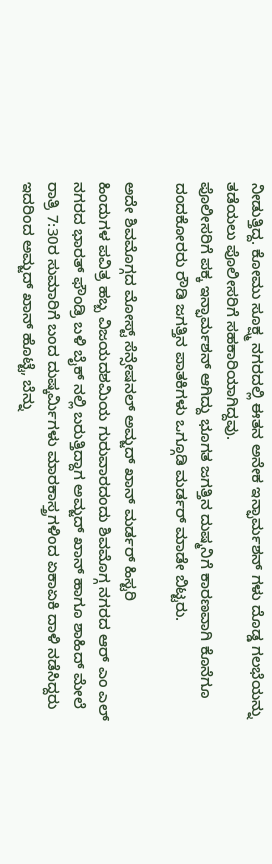ನೀಡುತ್ತಿದ್ದ. ಕೋಮು ಸೂಕ್ಷ್ಮ ನಗರದಲ್ಲಿ ಈತನ ಅನೇಕ ಇನ್ಫಾರ್ಮಶನ್ ಗಳು ದೊಡ್ಡ ಗಲಭೆಯನ್ನು ತಡೆಯಲು ಪೊಲೀಸರಿಗೆ ಸಹಕಾರಿಯಾಗಿದ್ದವು.
ಪೊಲೀಸರಿಗೆ ಪಕ್ಕ ಇನ್ಫಾರ್ಮಶನ್ ಆಗಿದ್ದು ಭೂಗತ ಜಗತ್ತಿನ ದುಷ್ಮನಿಗೆ ಕಾರಣವಾಗಿ ಕೊನೆಗೂ ದಂದಕೋರರು ರೌಡಿ ಜಗತ್ತಿನ ಪಾತಕಿಗಳು ಒಗ್ಗೂಡಿ ಮರ್ಡರ್ ಮಾಡೇ ಬಿಟ್ಟರು.

ಅದೇ ಶಿವಮೊಗ್ಗದ ಮೋಸ್ಟ್ ಸೆನ್ಸೇಷನಲ್ ಅಮ್ಜದ್ ಖಾನ್ ಮರ್ಡರ್ ಹಿಸ್ಟರಿ
ಹಿಂದುಗಳ ಪವಿತ್ರ ಹಬ್ಬ ವಿಜಯದಶಮಿಯ ಗುರುವಾರದಂದು ಶಿವಮೊಗ್ಗ ನಗರದ ಆರ್ ಎಂ ಎಲ್ ನಗರದ ಭಾರತ್ ಫೌಂಡ್ರಿ ಬಳಿ ಬೈಕ್ ನಲ್ಲಿ ಬರುತ್ತಿದ್ದಾಗ ಅಮ್ಜದ್ ಖಾನ್ ಹಾಗೂ ಶಾಹಿದ್ ಮೇಲೆ ರಾತ್ರಿ 7:30ರ ಸುಮಾರಿಗೆ ಬಂದ ದುಷ್ಕರ್ಮಿಗಳು ಮಾರಕಾಸ್ತ್ರಗಳಿಂದ ಏಕಾಏಕಿ ದಾಳಿ ನಡೆಸಿದ್ದರು ಇದರಿಂದ ಅಮ್ಜದ್ ಖಾನ್ ಹೊಟ್ಟೆ, ಬೆನ್ನು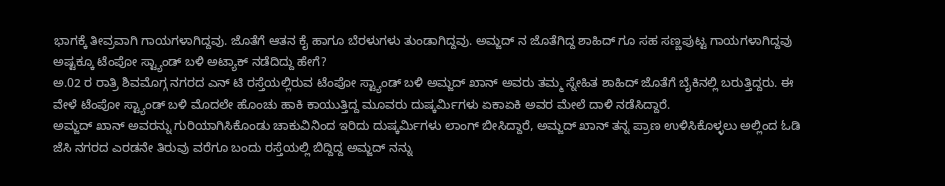ಭಾಗಕ್ಕೆ ತೀವ್ರವಾಗಿ ಗಾಯಗಳಾಗಿದ್ದವು. ಜೊತೆಗೆ ಆತನ ಕೈ ಹಾಗೂ ಬೆರಳುಗಳು ತುಂಡಾಗಿದ್ದವು. ಅಮ್ಜದ್ ನ ಜೊತೆಗಿದ್ದ ಶಾಹಿದ್ ಗೂ ಸಹ ಸಣ್ಣಪುಟ್ಟ ಗಾಯಗಳಾಗಿದ್ದವು
ಅಷ್ಟಕ್ಕೂ ಟೆಂಪೋ ಸ್ಟ್ಯಾಂಡ್ ಬಳಿ ಅಟ್ಯಾಕ್ ನಡೆದಿದ್ದು ಹೇಗೆ?
ಅ.02 ರ ರಾತ್ರಿ ಶಿವಮೊಗ್ಗ ನಗರದ ಎನ್ ಟಿ ರಸ್ತೆಯಲ್ಲಿರುವ ಟೆಂಪೋ ಸ್ಟ್ಯಾಂಡ್ ಬಳಿ ಅಮ್ಜದ್ ಖಾನ್ ಅವರು ತಮ್ಮ ಸ್ನೇಹಿತ ಶಾಹಿದ್ ಜೊತೆಗೆ ಬೈಕಿನಲ್ಲಿ ಬರುತ್ತಿದ್ದರು. ಈ ವೇಳೆ ಟೆಂಪೋ ಸ್ಟ್ಯಾಂಡ್ ಬಳಿ ಮೊದಲೇ ಹೊಂಚು ಹಾಕಿ ಕಾಯುತ್ತಿದ್ದ ಮೂವರು ದುಷ್ಕರ್ಮಿಗಳು ಏಕಾಏಕಿ ಅವರ ಮೇಲೆ ದಾಳಿ ನಡೆಸಿದ್ದಾರೆ.
ಅಮ್ಜದ್ ಖಾನ್ ಅವರನ್ನು ಗುರಿಯಾಗಿಸಿಕೊಂಡು ಚಾಕುವಿನಿಂದ ಇರಿದು ದುಷ್ಕರ್ಮಿಗಳು ಲಾಂಗ್ ಬೀಸಿದ್ದಾರೆ, ಅಮ್ಜದ್ ಖಾನ್ ತನ್ನ ಪ್ರಾಣ ಉಳಿಸಿಕೊಳ್ಳಲು ಅಲ್ಲಿಂದ ಓಡಿ ಜೆಸಿ ನಗರದ ಎರಡನೇ ತಿರುವು ವರೆಗೂ ಬಂದು ರಸ್ತೆಯಲ್ಲಿ ಬಿದ್ದಿದ್ದ ಅಮ್ಜದ್ ನನ್ನು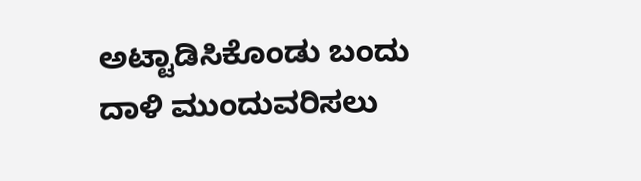ಅಟ್ಟಾಡಿಸಿಕೊಂಡು ಬಂದು ದಾಳಿ ಮುಂದುವರಿಸಲು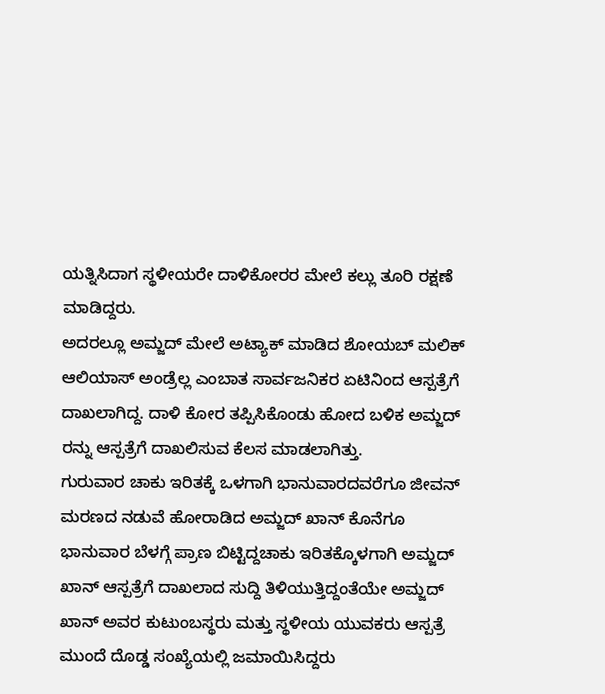ಯತ್ನಿಸಿದಾಗ ಸ್ಥಳೀಯರೇ ದಾಳಿಕೋರರ ಮೇಲೆ ಕಲ್ಲು ತೂರಿ ರಕ್ಷಣೆ ಮಾಡಿದ್ದರು.
ಅದರಲ್ಲೂ ಅಮ್ಜದ್ ಮೇಲೆ ಅಟ್ಯಾಕ್ ಮಾಡಿದ ಶೋಯಬ್ ಮಲಿಕ್ ಆಲಿಯಾಸ್ ಅಂಡ್ರೆಲ್ಲ ಎಂಬಾತ ಸಾರ್ವಜನಿಕರ ಏಟಿನಿಂದ ಆಸ್ಪತ್ರೆಗೆ ದಾಖಲಾಗಿದ್ದ. ದಾಳಿ ಕೋರ ತಪ್ಪಿಸಿಕೊಂಡು ಹೋದ ಬಳಿಕ ಅಮ್ಜದ್ ರನ್ನು ಆಸ್ಪತ್ರೆಗೆ ದಾಖಲಿಸುವ ಕೆಲಸ ಮಾಡಲಾಗಿತ್ತು.
ಗುರುವಾರ ಚಾಕು ಇರಿತಕ್ಕೆ ಒಳಗಾಗಿ ಭಾನುವಾರದವರೆಗೂ ಜೀವನ್ ಮರಣದ ನಡುವೆ ಹೋರಾಡಿದ ಅಮ್ಜದ್ ಖಾನ್ ಕೊನೆಗೂ ಭಾನುವಾರ ಬೆಳಗ್ಗೆ ಪ್ರಾಣ ಬಿಟ್ಟಿದ್ದಚಾಕು ಇರಿತಕ್ಕೊಳಗಾಗಿ ಅಮ್ಜದ್ ಖಾನ್ ಆಸ್ಪತ್ರೆಗೆ ದಾಖಲಾದ ಸುದ್ದಿ ತಿಳಿಯುತ್ತಿದ್ದಂತೆಯೇ ಅಮ್ಜದ್ ಖಾನ್ ಅವರ ಕುಟುಂಬಸ್ಥರು ಮತ್ತು ಸ್ಥಳೀಯ ಯುವಕರು ಆಸ್ಪತ್ರೆ ಮುಂದೆ ದೊಡ್ಡ ಸಂಖ್ಯೆಯಲ್ಲಿ ಜಮಾಯಿಸಿದ್ದರು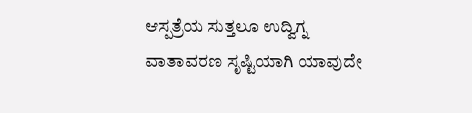ಆಸ್ಪತ್ರೆಯ ಸುತ್ತಲೂ ಉದ್ವಿಗ್ನ ವಾತಾವರಣ ಸೃಷ್ಟಿಯಾಗಿ ಯಾವುದೇ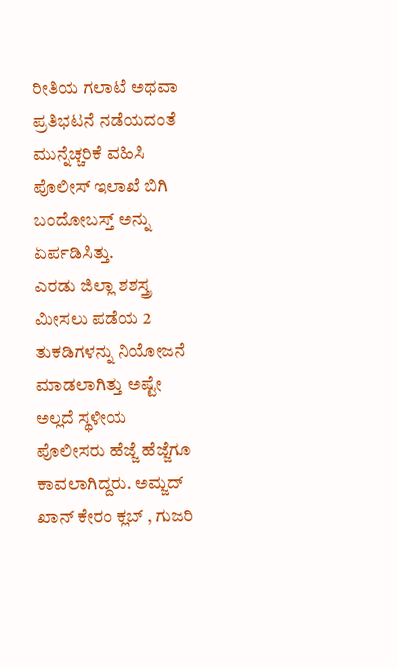ರೀತಿಯ ಗಲಾಟೆ ಅಥವಾ ಪ್ರತಿಭಟನೆ ನಡೆಯದಂತೆ ಮುನ್ನೆಚ್ಚರಿಕೆ ವಹಿಸಿ ಪೊಲೀಸ್ ಇಲಾಖೆ ಬಿಗಿ ಬಂದೋಬಸ್ತ್ ಅನ್ನು ಏರ್ಪಡಿಸಿತ್ತು.
ಎರಡು ಜಿಲ್ಲಾ ಶಶಸ್ತ್ರ ಮೀಸಲು ಪಡೆಯ 2 ತುಕಡಿಗಳನ್ನು ನಿಯೋಜನೆ ಮಾಡಲಾಗಿತ್ತು ಅಷ್ಟೇ ಅಲ್ಲದೆ ಸ್ಥಳೀಯ ಪೊಲೀಸರು ಹೆಜ್ಜೆ ಹೆಜ್ಜೆಗೂ ಕಾವಲಾಗಿದ್ದರು. ಅಮ್ಜದ್ ಖಾನ್ ಕೇರಂ ಕ್ಲಬ್ , ಗುಜರಿ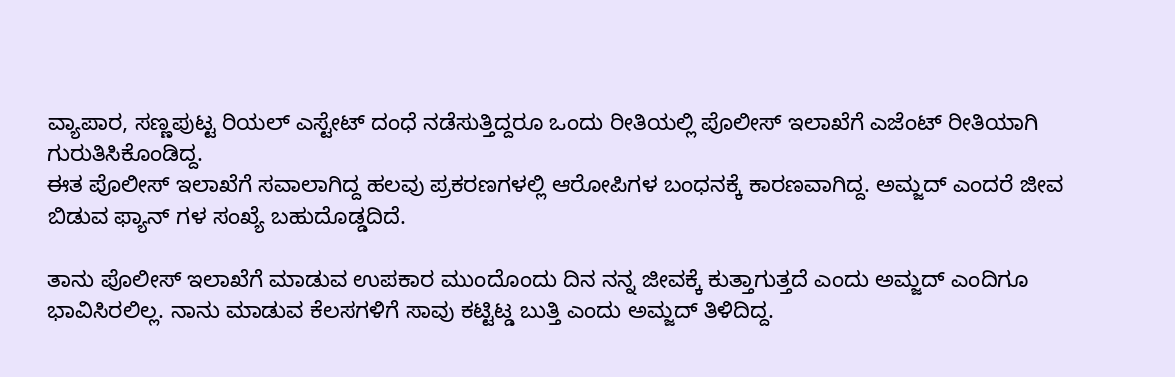ವ್ಯಾಪಾರ, ಸಣ್ಣಪುಟ್ಟ ರಿಯಲ್ ಎಸ್ಟೇಟ್ ದಂಧೆ ನಡೆಸುತ್ತಿದ್ದರೂ ಒಂದು ರೀತಿಯಲ್ಲಿ ಪೊಲೀಸ್ ಇಲಾಖೆಗೆ ಎಜೆಂಟ್ ರೀತಿಯಾಗಿ ಗುರುತಿಸಿಕೊಂಡಿದ್ದ.
ಈತ ಪೊಲೀಸ್ ಇಲಾಖೆಗೆ ಸವಾಲಾಗಿದ್ದ ಹಲವು ಪ್ರಕರಣಗಳಲ್ಲಿ ಆರೋಪಿಗಳ ಬಂಧನಕ್ಕೆ ಕಾರಣವಾಗಿದ್ದ. ಅಮ್ಜದ್ ಎಂದರೆ ಜೀವ ಬಿಡುವ ಫ್ಯಾನ್ ಗಳ ಸಂಖ್ಯೆ ಬಹುದೊಡ್ಡದಿದೆ.

ತಾನು ಪೊಲೀಸ್ ಇಲಾಖೆಗೆ ಮಾಡುವ ಉಪಕಾರ ಮುಂದೊಂದು ದಿನ ನನ್ನ ಜೀವಕ್ಕೆ ಕುತ್ತಾಗುತ್ತದೆ ಎಂದು ಅಮ್ಜದ್ ಎಂದಿಗೂ ಭಾವಿಸಿರಲಿಲ್ಲ. ನಾನು ಮಾಡುವ ಕೆಲಸಗಳಿಗೆ ಸಾವು ಕಟ್ಟಿಟ್ಡ ಬುತ್ತಿ ಎಂದು ಅಮ್ಜದ್ ತಿಳಿದಿದ್ದ.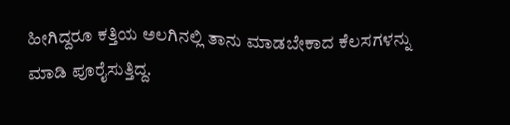ಹೀಗಿದ್ದರೂ ಕತ್ತಿಯ ಅಲಗಿನಲ್ಲಿ ತಾನು ಮಾಡಬೇಕಾದ ಕೆಲಸಗಳನ್ನು ಮಾಡಿ ಪೂರೈಸುತ್ತಿದ್ದ.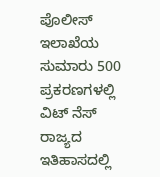ಪೊಲೀಸ್ ಇಲಾಖೆಯ ಸುಮಾರು 500 ಪ್ರಕರಣಗಳಲ್ಲಿ ವಿಟ್ ನೆಸ್
ರಾಜ್ಯದ ಇತಿಹಾಸದಲ್ಲಿ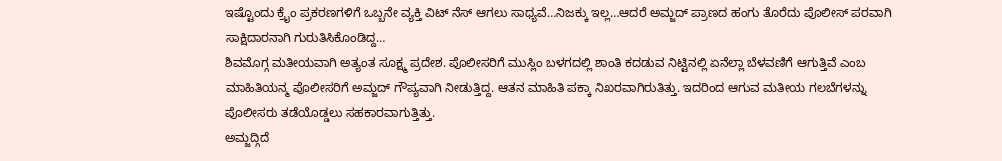ಇಷ್ಟೊಂದು ಕ್ರೈಂ ಪ್ರಕರಣಗಳಿಗೆ ಒಬ್ಬನೇ ವ್ಯಕ್ತಿ ವಿಟ್ ನೆಸ್ ಆಗಲು ಸಾಧ್ಯವೆ…ನಿಜಕ್ಕು ಇಲ್ಲ…ಆದರೆ ಅಮ್ಜದ್ ಪ್ರಾಣದ ಹಂಗು ತೊರೆದು ಪೊಲೀಸ್ ಪರವಾಗಿ ಸಾಕ್ಷಿದಾರನಾಗಿ ಗುರುತಿಸಿಕೊಂಡಿದ್ದ…
ಶಿವಮೊಗ್ಗ ಮತೀಯವಾಗಿ ಅತ್ಯಂತ ಸೂಕ್ಷ್ಮ ಪ್ರದೇಶ. ಪೊಲೀಸರಿಗೆ ಮುಸ್ಲಿಂ ಬಳಗದಲ್ಲಿ ಶಾಂತಿ ಕದಡುವ ನಿಟ್ಟಿನಲ್ಲಿ ಏನೆಲ್ಲಾ ಬೆಳವಣಿಗೆ ಆಗುತ್ತಿವೆ ಎಂಬ ಮಾಹಿತಿಯನ್ಮ ಪೊಲೀಸರಿಗೆ ಅಮ್ಜದ್ ಗೌಪ್ಯವಾಗಿ ನೀಡುತ್ತಿದ್ದ. ಆತನ ಮಾಹಿತಿ ಪಕ್ಕಾ ನಿಖರವಾಗಿರುತಿತ್ತು. ಇದರಿಂದ ಆಗುವ ಮತೀಯ ಗಲಬೆಗಳನ್ನು ಪೊಲೀಸರು ತಡೆಯೊಡ್ಡಲು ಸಹಕಾರವಾಗುತ್ತಿತ್ತು.
ಅಮ್ಜದ್ಗಿದೆ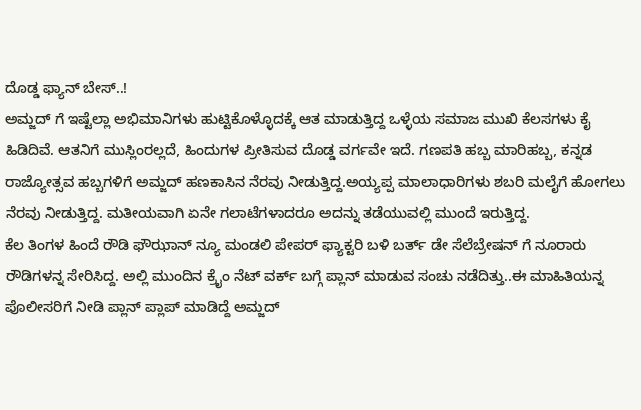ದೊಡ್ಡ ಫ್ಯಾನ್ ಬೇಸ್..!
ಅಮ್ಜದ್ ಗೆ ಇಷ್ಟೆಲ್ಲಾ ಅಭಿಮಾನಿಗಳು ಹುಟ್ಟಿಕೊಳ್ಳೊದಕ್ಕೆ ಆತ ಮಾಡುತ್ತಿದ್ದ ಒಳ್ಳೆಯ ಸಮಾಜ ಮುಖಿ ಕೆಲಸಗಳು ಕೈ ಹಿಡಿದಿವೆ. ಆತನಿಗೆ ಮುಸ್ಲಿಂರಲ್ಲದೆ, ಹಿಂದುಗಳ ಪ್ರೀತಿಸುವ ದೊಡ್ಡ ವರ್ಗವೇ ಇದೆ. ಗಣಪತಿ ಹಬ್ಬ ಮಾರಿಹಬ್ಬ, ಕನ್ನಡ ರಾಜ್ಯೋತ್ಸವ ಹಬ್ಬಗಳಿಗೆ ಅಮ್ಜದ್ ಹಣಕಾಸಿನ ನೆರವು ನೀಡುತ್ತಿದ್ದ.ಅಯ್ಯಪ್ಪ ಮಾಲಾಧಾರಿಗಳು ಶಬರಿ ಮಲೈಗೆ ಹೋಗಲು ನೆರವು ನೀಡುತ್ತಿದ್ದ. ಮತೀಯವಾಗಿ ಏನೇ ಗಲಾಟೆಗಳಾದರೂ ಅದನ್ನು ತಡೆಯುವಲ್ಲಿ ಮುಂದೆ ಇರುತ್ತಿದ್ದ.
ಕೆಲ ತಿಂಗಳ ಹಿಂದೆ ರೌಡಿ ಫೌಝಾನ್ ನ್ಯೂ ಮಂಡಲಿ ಪೇಪರ್ ಫ್ಯಾಕ್ಟರಿ ಬಳಿ ಬರ್ತ್ ಡೇ ಸೆಲೆಬ್ರೇಷನ್ ಗೆ ನೂರಾರು ರೌಡಿಗಳನ್ನ ಸೇರಿಸಿದ್ದ. ಅಲ್ಲಿ ಮುಂದಿನ ಕ್ರೈಂ ನೆಟ್ ವರ್ಕ್ ಬಗ್ಗೆ ಪ್ಲಾನ್ ಮಾಡುವ ಸಂಚು ನಡೆದಿತ್ತು..ಈ ಮಾಹಿತಿಯನ್ನ ಪೊಲೀಸರಿಗೆ ನೀಡಿ ಪ್ಲಾನ್ ಪ್ಲಾಪ್ ಮಾಡಿದ್ದೆ ಅಮ್ಜದ್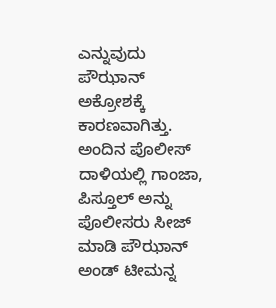ಎನ್ನುವುದು ಪೌಝಾನ್ ಅಕ್ರೋಶಕ್ಕೆ ಕಾರಣವಾಗಿತ್ತು.
ಅಂದಿನ ಪೊಲೀಸ್ ದಾಳಿಯಲ್ಲಿ ಗಾಂಜಾ, ಪಿಸ್ತೂಲ್ ಅನ್ನು ಪೊಲೀಸರು ಸೀಜ್ ಮಾಡಿ ಪೌಝಾನ್ ಅಂಡ್ ಟೀಮನ್ನ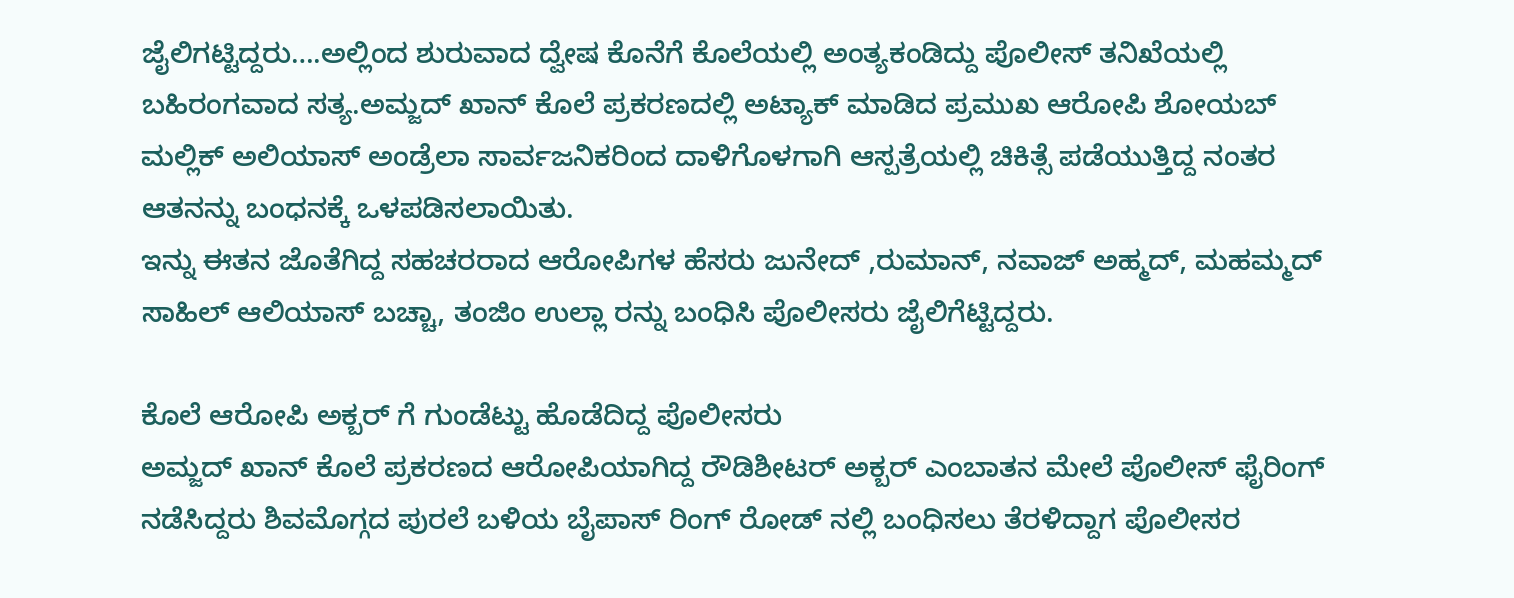ಜೈಲಿಗಟ್ಟಿದ್ದರು….ಅಲ್ಲಿಂದ ಶುರುವಾದ ದ್ವೇಷ ಕೊನೆಗೆ ಕೊಲೆಯಲ್ಲಿ ಅಂತ್ಯಕಂಡಿದ್ದು ಪೊಲೀಸ್ ತನಿಖೆಯಲ್ಲಿ ಬಹಿರಂಗವಾದ ಸತ್ಯ.ಅಮ್ಜದ್ ಖಾನ್ ಕೊಲೆ ಪ್ರಕರಣದಲ್ಲಿ ಅಟ್ಯಾಕ್ ಮಾಡಿದ ಪ್ರಮುಖ ಆರೋಪಿ ಶೋಯಬ್ ಮಲ್ಲಿಕ್ ಅಲಿಯಾಸ್ ಅಂಡ್ರೆಲಾ ಸಾರ್ವಜನಿಕರಿಂದ ದಾಳಿಗೊಳಗಾಗಿ ಆಸ್ಪತ್ರೆಯಲ್ಲಿ ಚಿಕಿತ್ಸೆ ಪಡೆಯುತ್ತಿದ್ದ ನಂತರ ಆತನನ್ನು ಬಂಧನಕ್ಕೆ ಒಳಪಡಿಸಲಾಯಿತು.
ಇನ್ನು ಈತನ ಜೊತೆಗಿದ್ದ ಸಹಚರರಾದ ಆರೋಪಿಗಳ ಹೆಸರು ಜುನೇದ್ ,ರುಮಾನ್, ನವಾಜ್ ಅಹ್ಮದ್, ಮಹಮ್ಮದ್ ಸಾಹಿಲ್ ಆಲಿಯಾಸ್ ಬಚ್ಚಾ, ತಂಜಿಂ ಉಲ್ಲಾ ರನ್ನು ಬಂಧಿಸಿ ಪೊಲೀಸರು ಜೈಲಿಗೆಟ್ಟಿದ್ದರು.

ಕೊಲೆ ಆರೋಪಿ ಅಕ್ಬರ್ ಗೆ ಗುಂಡೆಟ್ಟು ಹೊಡೆದಿದ್ದ ಪೊಲೀಸರು
ಅಮ್ಜದ್ ಖಾನ್ ಕೊಲೆ ಪ್ರಕರಣದ ಆರೋಪಿಯಾಗಿದ್ದ ರೌಡಿಶೀಟರ್ ಅಕ್ಬರ್ ಎಂಬಾತನ ಮೇಲೆ ಪೊಲೀಸ್ ಫೈರಿಂಗ್ ನಡೆಸಿದ್ದರು ಶಿವಮೊಗ್ಗದ ಪುರಲೆ ಬಳಿಯ ಬೈಪಾಸ್ ರಿಂಗ್ ರೋಡ್ ನಲ್ಲಿ ಬಂಧಿಸಲು ತೆರಳಿದ್ದಾಗ ಪೊಲೀಸರ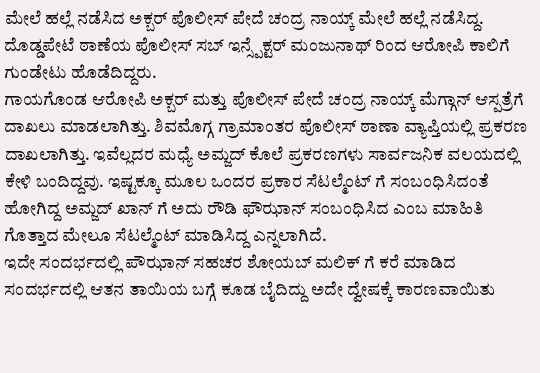ಮೇಲೆ ಹಲ್ಲೆ ನಡೆಸಿದ ಅಕ್ಬರ್ ಪೊಲೀಸ್ ಪೇದೆ ಚಂದ್ರ ನಾಯ್ಕ್ ಮೇಲೆ ಹಲ್ಲೆ ನಡೆಸಿದ್ದ. ದೊಡ್ಡಪೇಟೆ ಠಾಣೆಯ ಪೊಲೀಸ್ ಸಬ್ ಇನ್ಸ್ಪೆಕ್ಟರ್ ಮಂಜುನಾಥ್ ರಿಂದ ಆರೋಪಿ ಕಾಲಿಗೆ ಗುಂಡೇಟು ಹೊಡೆದಿದ್ದರು.
ಗಾಯಗೊಂಡ ಆರೋಪಿ ಅಕ್ಬರ್ ಮತ್ತು ಪೊಲೀಸ್ ಪೇದೆ ಚಂದ್ರ ನಾಯ್ಕ್ ಮೆಗ್ಗಾನ್ ಆಸ್ಪತ್ರೆಗೆ ದಾಖಲು ಮಾಡಲಾಗಿತ್ತು. ಶಿವಮೊಗ್ಗ ಗ್ರಾಮಾಂತರ ಪೊಲೀಸ್ ಠಾಣಾ ವ್ಯಾಪ್ತಿಯಲ್ಲಿ ಪ್ರಕರಣ ದಾಖಲಾಗಿತ್ತು. ಇವೆಲ್ಲದರ ಮಧ್ಯೆ ಅಮ್ಜದ್ ಕೊಲೆ ಪ್ರಕರಣಗಳು ಸಾರ್ವಜನಿಕ ವಲಯದಲ್ಲಿ ಕೇಳಿ ಬಂದಿದ್ದವು. ಇಷ್ಟಕ್ಕೂ ಮೂಲ ಒಂದರ ಪ್ರಕಾರ ಸೆಟಲ್ಮೆಂಟ್ ಗೆ ಸಂಬಂಧಿಸಿದಂತೆ ಹೋಗಿದ್ದ ಅಮ್ಜದ್ ಖಾನ್ ಗೆ ಅದು ರೌಡಿ ಫೌಝಾನ್ ಸಂಬಂಧಿಸಿದ ಎಂಬ ಮಾಹಿತಿ ಗೊತ್ತಾದ ಮೇಲೂ ಸೆಟಲ್ಮೆಂಟ್ ಮಾಡಿಸಿದ್ದ ಎನ್ನಲಾಗಿದೆ.
ಇದೇ ಸಂದರ್ಭದಲ್ಲಿ ಪೌಝಾನ್ ಸಹಚರ ಶೋಯಬ್ ಮಲಿಕ್ ಗೆ ಕರೆ ಮಾಡಿದ ಸಂದರ್ಭದಲ್ಲಿ ಆತನ ತಾಯಿಯ ಬಗ್ಗೆ ಕೂಡ ಬೈದಿದ್ದು ಅದೇ ದ್ವೇಷಕ್ಕೆ ಕಾರಣವಾಯಿತು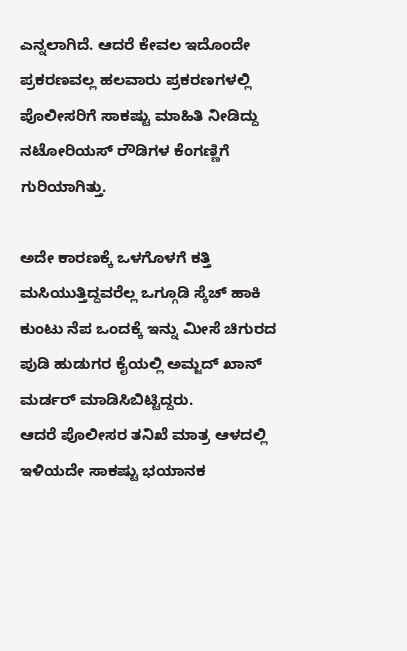ಎನ್ನಲಾಗಿದೆ. ಆದರೆ ಕೇವಲ ಇದೊಂದೇ ಪ್ರಕರಣವಲ್ಲ ಹಲವಾರು ಪ್ರಕರಣಗಳಲ್ಲಿ ಪೊಲೀಸರಿಗೆ ಸಾಕಷ್ಟು ಮಾಹಿತಿ ನೀಡಿದ್ದು ನಟೋರಿಯಸ್ ರೌಡಿಗಳ ಕೆಂಗಣ್ಣಿಗೆ ಗುರಿಯಾಗಿತ್ತು.

ಅದೇ ಕಾರಣಕ್ಕೆ ಒಳಗೊಳಗೆ ಕತ್ತಿ ಮಸಿಯುತ್ತಿದ್ದವರೆಲ್ಲ ಒಗ್ಗೂಡಿ ಸ್ಕೆಚ್ ಹಾಕಿ ಕುಂಟು ನೆಪ ಒಂದಕ್ಕೆ ಇನ್ನು ಮೀಸೆ ಚಿಗುರದ ಪುಡಿ ಹುಡುಗರ ಕೈಯಲ್ಲಿ ಅಮ್ಜದ್ ಖಾನ್ ಮರ್ಡರ್ ಮಾಡಿಸಿಬಿಟ್ಟಿದ್ದರು.
ಆದರೆ ಪೊಲೀಸರ ತನಿಖೆ ಮಾತ್ರ ಆಳದಲ್ಲಿ ಇಳಿಯದೇ ಸಾಕಷ್ಟು ಭಯಾನಕ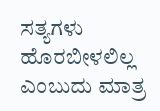ಸತ್ಯಗಳು ಹೊರಬೀಳಲಿಲ್ಲ ಎಂಬುದು ಮಾತ್ರ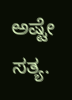ಅಷ್ಟೇ ಸತ್ಯ.